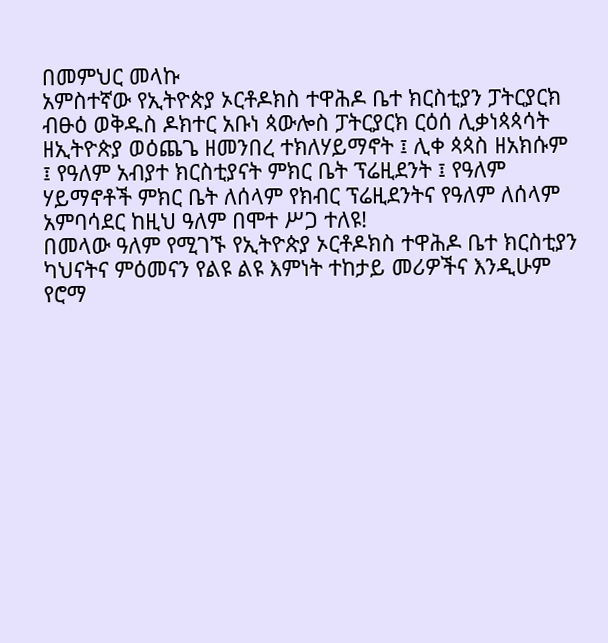በመምህር መላኩ
አምስተኛው የኢትዮጵያ ኦርቶዶክስ ተዋሕዶ ቤተ ክርስቲያን ፓትርያርክ
ብፁዕ ወቅዱስ ዶክተር አቡነ ጳውሎስ ፓትርያርክ ርዕሰ ሊቃነጳጳሳት ዘኢትዮጵያ ወዕጨጌ ዘመንበረ ተክለሃይማኖት ፤ ሊቀ ጳጳስ ዘአክሱም
፤ የዓለም አብያተ ክርስቲያናት ምክር ቤት ፕሬዚደንት ፤ የዓለም ሃይማኖቶች ምክር ቤት ለሰላም የክብር ፕሬዚደንትና የዓለም ለሰላም
አምባሳደር ከዚህ ዓለም በሞተ ሥጋ ተለዩ!
በመላው ዓለም የሚገኙ የኢትዮጵያ ኦርቶዶክስ ተዋሕዶ ቤተ ክርስቲያን
ካህናትና ምዕመናን የልዩ ልዩ እምነት ተከታይ መሪዎችና እንዲሁም የሮማ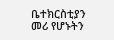ቤተክርስቲያን መሪ የሆኑትን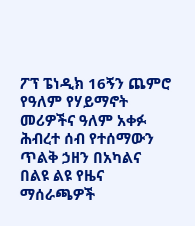ፖፕ ፔነዲክ 16ኝን ጨምሮ
የዓለም የሃይማኖት መሪዎችና ዓለም አቀፉ ሕብረተ ሰብ የተሰማውን ጥልቅ ኃዘን በአካልና በልዩ ልዩ የዜና ማሰራጫዎች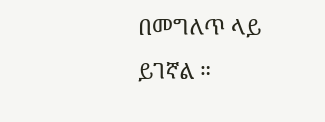በመግለጥ ላይ
ይገኛል ።